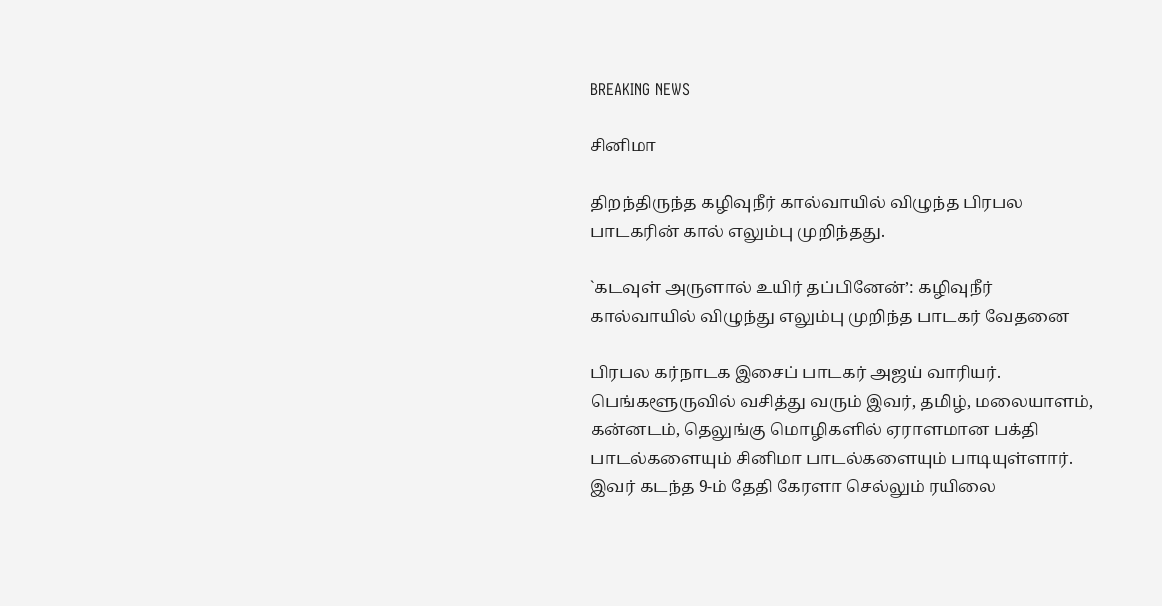BREAKING NEWS

சினிமா

திறந்திருந்த கழிவுநீர் கால்வாயில் விழுந்த பிரபல பாடகரின் கால் எலும்பு முறிந்தது.

`கடவுள் அருளால் உயிர் தப்பினேன்’: கழிவுநீர் கால்வாயில் விழுந்து எலும்பு முறிந்த பாடகர் வேதனை

பிரபல கர்நாடக இசைப் பாடகர் அஜய் வாரியர். பெங்களூருவில் வசித்து வரும் இவர், தமிழ், மலையாளம், கன்னடம், தெலுங்கு மொழிகளில் ஏராளமான பக்தி பாடல்களையும் சினிமா பாடல்களையும் பாடியுள்ளார். இவர் கடந்த 9-ம் தேதி கேரளா செல்லும் ரயிலை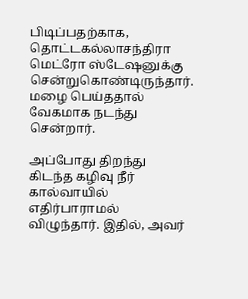பிடிப்பதற்காக, தொட்டகல்லாசந்திரா மெட்ரோ ஸ்டேஷனுக்கு சென்றுகொண்டிருந்தார். மழை பெய்ததால் வேகமாக நடந்து சென்றார்.

அப்போது திறந்து கிடந்த கழிவு நீர் கால்வாயில் எதிர்பாராமல் விழுந்தார். இதில், அவர்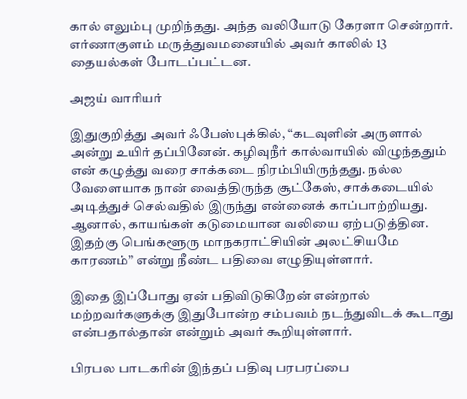கால் எலும்பு முறிந்தது. அந்த வலியோடு கேரளா சென்றார். எர்ணாகுளம் மருத்துவமனையில் அவர் காலில் 13 தையல்கள் போடப்பட்டன.

அஜய் வாரியர்

இதுகுறித்து அவர் ஃபேஸ்புக்கில், “கடவுளின் அருளால் அன்று உயிர் தப்பினேன். கழிவுநீர் கால்வாயில் விழுந்ததும் என் கழுத்து வரை சாக்கடை நிரம்பியிருந்தது. நல்ல வேளையாக நான் வைத்திருந்த சூட்கேஸ், சாக்கடையில் அடித்துச் செல்வதில் இருந்து என்னைக் காப்பாற்றியது. ஆனால், காயங்கள் கடுமையான வலியை ஏற்படுத்தின. இதற்கு பெங்களூரு மாநகராட்சியின் அலட்சியமே காரணம்” என்று நீண்ட பதிவை எழுதியுள்ளார்.

இதை இப்போது ஏன் பதிவிடுகிறேன் என்றால் மற்றவர்களுக்கு இதுபோன்ற சம்பவம் நடந்துவிடக் கூடாது என்பதால்தான் என்றும் அவர் கூறியுள்ளார்.

பிரபல பாடகரின் இந்தப் பதிவு பரபரப்பை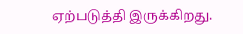ஏற்படுத்தி இருக்கிறது.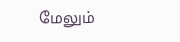மேலும்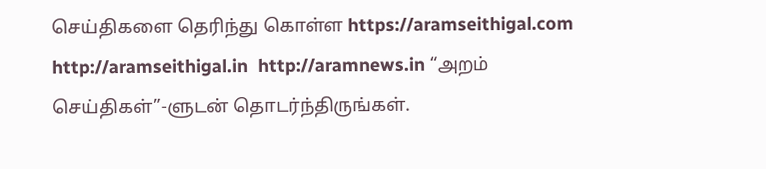செய்திகளை தெரிந்து கொள்ள https://aramseithigal.com  http://aramseithigal.in  http://aramnews.in “அறம் செய்திகள்”-ளுடன் தொடர்ந்திருங்கள்.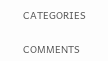CATEGORIES

COMMENTS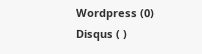Wordpress (0)
Disqus ( )